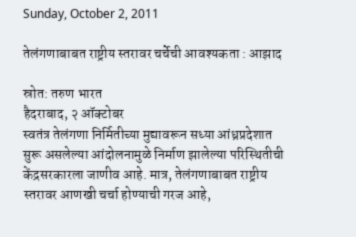Sunday, October 2, 2011

तेलंगणाबाबत राष्ट्रीय स्तरावर चर्चेची आवश्यकता : आझाद

स्रोत: तरुण भारत
हैदराबाद, २ ऑक्टोबर
स्वतंत्र तेलंगणा निर्मितीच्या मुद्यावरून सध्या आंध्रप्रदेशात सुरू असलेल्या आंदोलनामुळे निर्माण झालेल्या परिस्थितीची केंद्रसरकारला जाणीव आहे. मात्र, तेलंगणाबाबत राष्ट्रीय स्तरावर आणखी चर्चा होण्याची गरज आहे,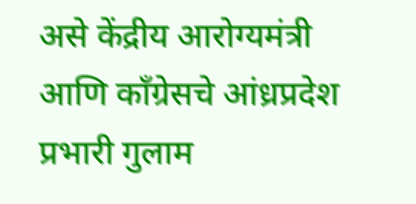असे केंद्रीय आरोग्यमंत्री आणि कॉंग्रेसचे आंध्रप्रदेश प्रभारी गुलाम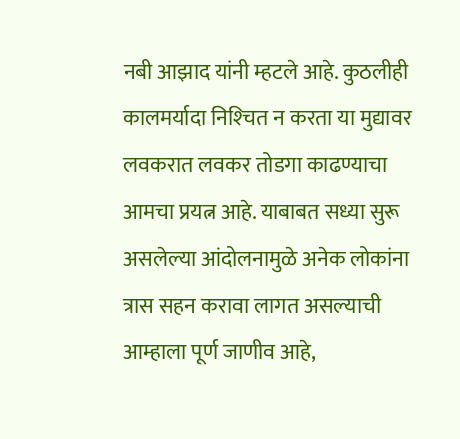नबी आझाद यांनी म्हटले आहे. कुठलीही कालमर्यादा निश्‍चित न करता या मुद्यावर लवकरात लवकर तोडगा काढण्याचा आमचा प्रयत्न आहे. याबाबत सध्या सुरू असलेल्या आंदोलनामुळे अनेक लोकांना त्रास सहन करावा लागत असल्याची आम्हाला पूर्ण जाणीव आहे,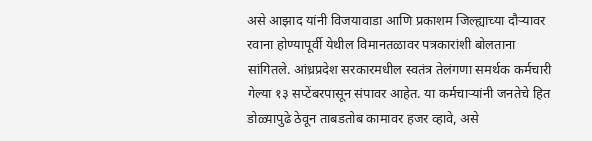असे आझाद यांनी विजयावाडा आणि प्रकाशम जिल्ह्याच्या दौर्‍यावर रवाना होण्यापूर्वी येथील विमानतळावर पत्रकारांशी बोलताना सांगितले. आंध्रप्रदेश सरकारमधील स्वतंत्र तेलंगणा समर्थक कर्मचारी गेल्या १३ सप्टेंबरपासून संपावर आहेत. या कर्मचार्‍यांनी जनतेचे हित डोळ्यापुढे ठेवून ताबडतोब कामावर हजर व्हावे, असे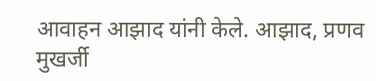आवाहन आझाद यांनी केले. आझाद, प्रणव मुखर्जी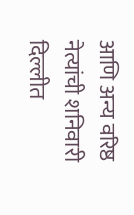आणि अन्य वरिष्ठ नेत्यांची शनिवारी दिल्लीत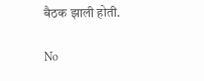बैठक झाली होती.

No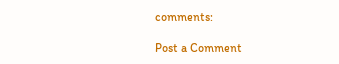comments:

Post a Comment